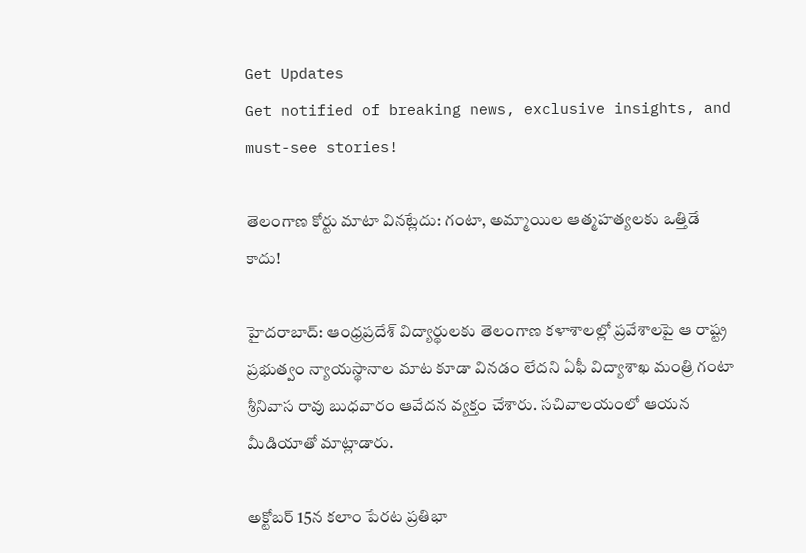Get Updates
Get notified of breaking news, exclusive insights, and must-see stories!

తెలంగాణ కోర్టు మాటా వినట్లేదు: గంటా, అమ్మాయిల ఆత్మహత్యలకు ఒత్తిడే కాదు!

హైదరాబాద్: ఆంధ్రప్రదేశ్ విద్యార్థులకు తెలంగాణ కళాశాలల్లో ప్రవేశాలపై ఆ రాష్ట్ర ప్రభుత్వం న్యాయస్థానాల మాట కూడా వినడం లేదని ఏఫీ విద్యాశాఖ మంత్రి గంటా శ్రీనివాస రావు బుధవారం ఆవేదన వ్యక్తం చేశారు. సచివాలయంలో ఆయన మీడియాతో మాట్లాడారు.

అక్టోబర్ 15న కలాం పేరట ప్రతిభా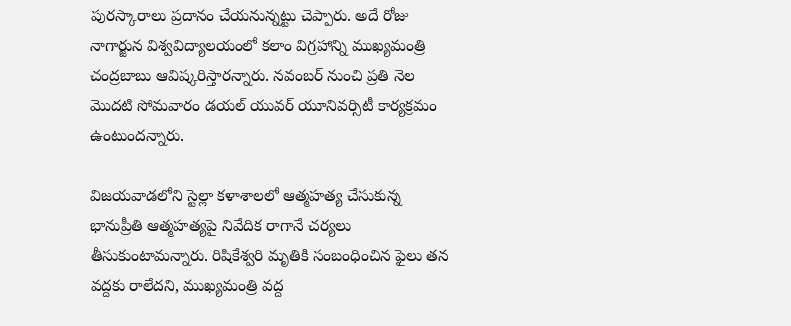పురస్కారాలు ప్రదానం చేయనున్నట్టు చెప్పారు. అదే రోజు నాగార్జున విశ్వవిద్యాలయంలో కలాం విగ్రహాన్ని ముఖ్యమంత్రి చంద్రబాబు ఆవిష్కరిస్తారన్నారు. నవంబర్ నుంచి ప్రతి నెల మొదటి సోమవారం డయల్ యువర్ యూనివర్సిటీ కార్యక్రమం ఉంటుందన్నారు.

విజయవాడలోని స్టెల్లా కళాశాలలో ఆత్మహత్య చేసుకున్న భానుప్రీతి ఆత్మహత్యపై నివేదిక రాగానే చర్యలు తీసుకుంటామన్నారు. రిషికేశ్వరి మృతికి సంబంధించిన ఫైలు తన వద్దకు రాలేదని, ముఖ్యమంత్రి వద్ద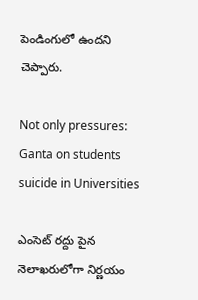పెండింగులో ఉందని చెప్పారు.

Not only pressures: Ganta on students suicide in Universities

ఎంసెట్ రద్దు పైన నెలాఖరులోగా నిర్ణయం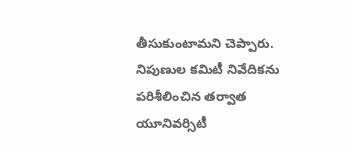తీసుకుంటామని చెప్పారు. నిపుణుల కమిటీ నివేదికను పరిశీలించిన తర్వాత యూనివర్సిటీ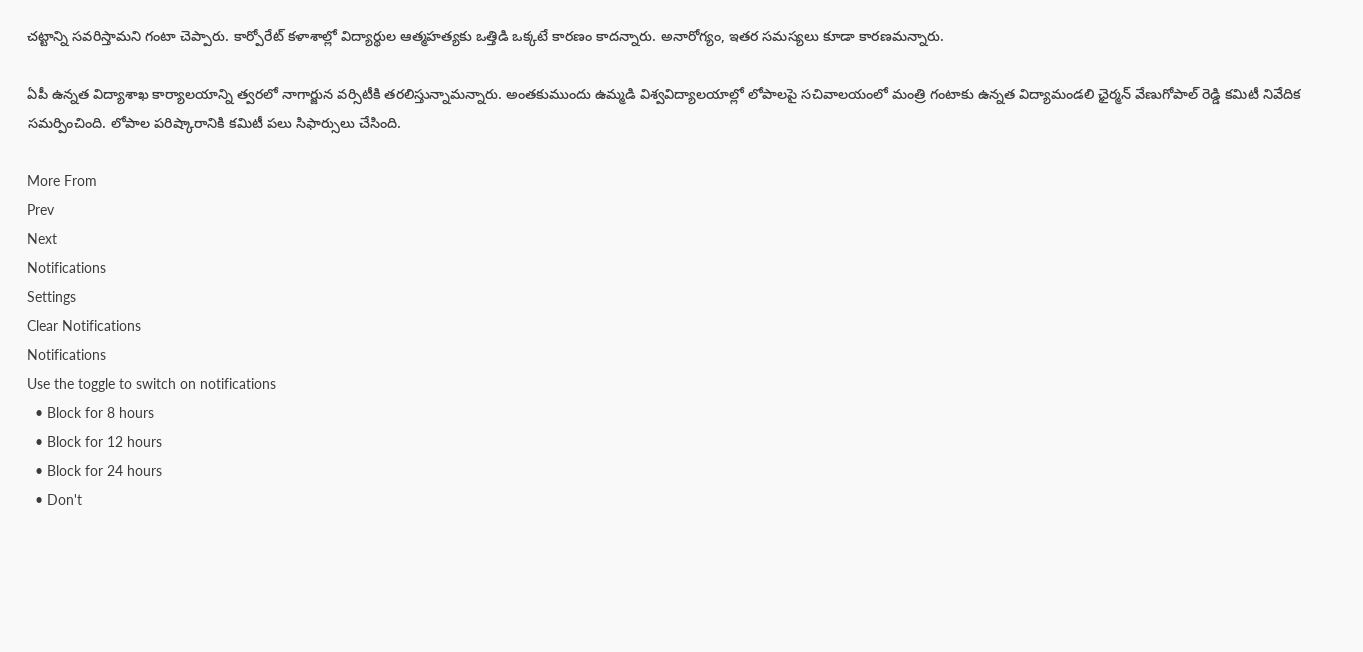చట్టాన్ని సవరిస్తామని గంటా చెప్పారు. కార్పోరేట్ కళాశాల్లో విద్యార్థుల ఆత్మహత్యకు ఒత్తిడి ఒక్కటే కారణం కాదన్నారు. అనారోగ్యం, ఇతర సమస్యలు కూడా కారణమన్నారు.

ఏపీ ఉన్నత విద్యాశాఖ కార్యాలయాన్ని త్వరలో నాగార్జున వర్సిటీకి తరలిస్తున్నామన్నారు. అంతకుముందు ఉమ్మడి విశ్వవిద్యాలయాల్లో లోపాలపై సచివాలయంలో మంత్రి గంటాకు ఉన్నత విద్యామండలి ఛైర్మన్ వేణుగోపాల్ రెడ్డి కమిటీ నివేదిక సమర్పించింది. లోపాల పరిష్కారానికి కమిటీ పలు సిఫార్సులు చేసింది.

More From
Prev
Next
Notifications
Settings
Clear Notifications
Notifications
Use the toggle to switch on notifications
  • Block for 8 hours
  • Block for 12 hours
  • Block for 24 hours
  • Don't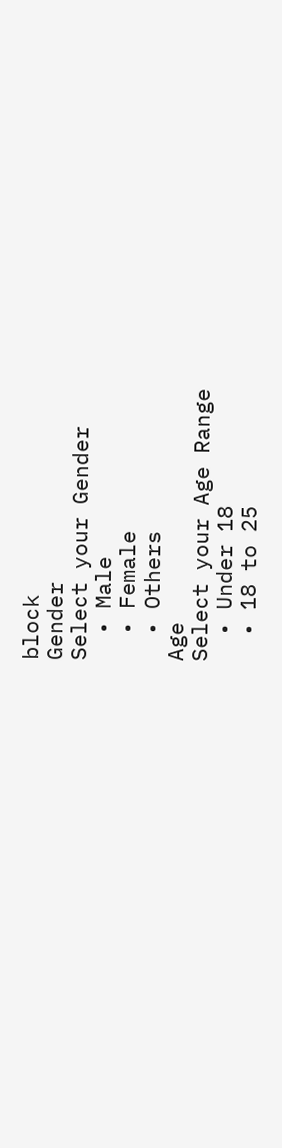block
Gender
Select your Gender
  • Male
  • Female
  • Others
Age
Select your Age Range
  • Under 18
  • 18 to 25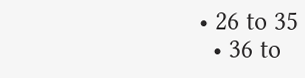• 26 to 35
  • 36 to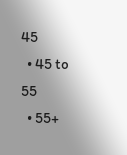45
  • 45 to 55
  • 55+